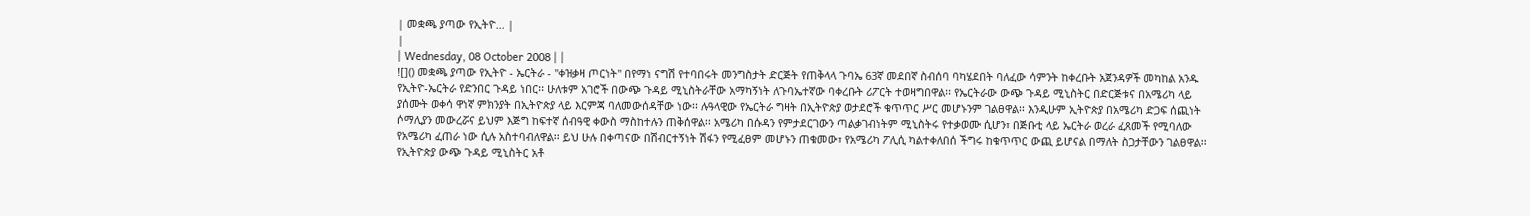| መቋጫ ያጣው የኢትዮ... |
|
| Wednesday, 08 October 2008 | |
![]() መቋጫ ያጣው የኢትዮ - ኤርትራ - "ቀዝቃዛ ጦርነት" በየማነ ናግሽ የተባበሩት መንግስታት ድርጅት የጠቅላላ ጉባኤ 63ኛ መደበኛ ስብሰባ ባካሄደበት ባለፈው ሳምንት ከቀረቡት አጀንዳዎች መካከል አንዱ የኢትዮ-ኤርትራ የድንበር ጉዳይ ነበር፡፡ ሁለቱም አገሮች በውጭ ጉዳይ ሚኒስትራቸው አማካኝነት ለጉባኤተኛው ባቀረቡት ሪፖርት ተወዛግበዋል፡፡ የኤርትራው ውጭ ጉዳይ ሚኒስትር በድርጅቱና በአሜሪካ ላይ ያሰሙት ወቀሳ ዋነኛ ምክንያት በኢትዮጵያ ላይ እርምጃ ባለመውሰዳቸው ነው፡፡ ሉዓላዊው የኤርትራ ግዛት በኢትዮጵያ ወታደሮች ቁጥጥር ሥር መሆኑንም ገልፀዋል፡፡ እንዲሁም ኢትዮጵያ በአሜሪካ ድጋፍ ሰጪነት ሶማሊያን መውረሯና ይህም እጅግ ከፍተኛ ሰብዓዊ ቀውስ ማስከተሉን ጠቅሰዋል፡፡ አሜሪካ በሱዳን የምታደርገውን ጣልቃገብነትም ሚኒስትሩ የተቃወሙ ሲሆን፣ በጅቡቲ ላይ ኤርትራ ወረራ ፈጸመች የሚባለው የአሜሪካ ፈጠራ ነው ሲሉ አስተባብለዋል፡፡ ይህ ሁሉ በቀጣናው በሽብርተኝነት ሽፋን የሚፈፀም መሆኑን ጠቁመው፣ የአሜሪካ ፖሊሲ ካልተቀለበሰ ችግሩ ከቁጥጥር ውጪ ይሆናል በማለት ስጋታቸውን ገልፀዋል፡፡ የኢትዮጵያ ውጭ ጉዳይ ሚኒስትር አቶ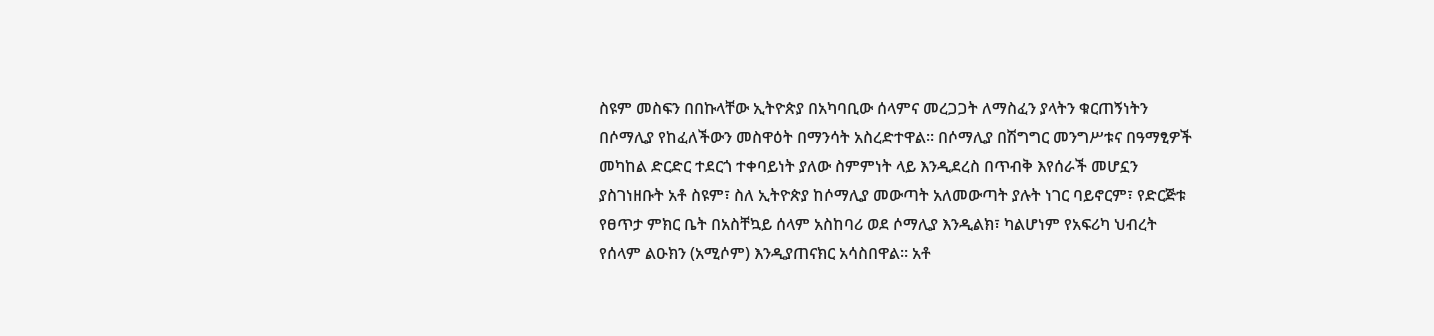ስዩም መስፍን በበኩላቸው ኢትዮጵያ በአካባቢው ሰላምና መረጋጋት ለማስፈን ያላትን ቁርጠኝነትን በሶማሊያ የከፈለችውን መስዋዕት በማንሳት አስረድተዋል፡፡ በሶማሊያ በሽግግር መንግሥቱና በዓማፂዎች መካከል ድርድር ተደርጎ ተቀባይነት ያለው ስምምነት ላይ እንዲደረስ በጥብቅ እየሰራች መሆኗን ያስገነዘቡት አቶ ስዩም፣ ስለ ኢትዮጵያ ከሶማሊያ መውጣት አለመውጣት ያሉት ነገር ባይኖርም፣ የድርጅቱ የፀጥታ ምክር ቤት በአስቸኳይ ሰላም አስከባሪ ወደ ሶማሊያ እንዲልክ፣ ካልሆነም የአፍሪካ ህብረት የሰላም ልዑክን (አሚሶም) እንዲያጠናክር አሳስበዋል፡፡ አቶ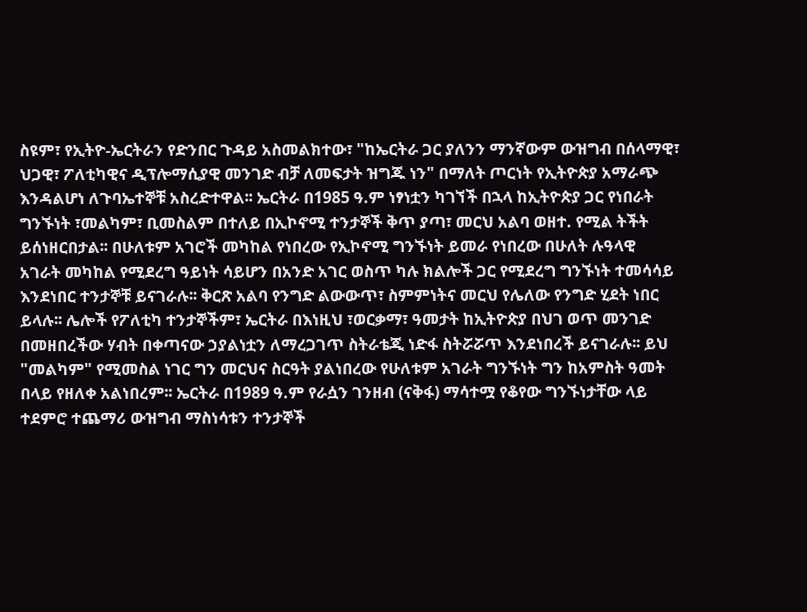ስዩም፣ የኢትዮ-ኤርትራን የድንበር ጉዳይ አስመልክተው፣ "ከኤርትራ ጋር ያለንን ማንኛውም ውዝግብ በሰላማዊ፣ ህጋዊ፣ ፖለቲካዊና ዲፕሎማሲያዊ መንገድ ብቻ ለመፍታት ዝግጁ ነን" በማለት ጦርነት የኢትዮጵያ አማራጭ እንዳልሆነ ለጉባኤተኞቹ አስረድተዋል፡፡ ኤርትራ በ1985 ዓ.ም ነፃነቷን ካገኘች በኋላ ከኢትዮጵያ ጋር የነበራት ግንኙነት ፣መልካም፣ ቢመስልም በተለይ በኢኮኖሚ ተንታኞች ቅጥ ያጣ፣ መርህ አልባ ወዘተ. የሚል ትችት ይሰነዘርበታል፡፡ በሁለቱም አገሮች መካከል የነበረው የኢኮኖሚ ግንኙነት ይመራ የነበረው በሁለት ሉዓላዊ አገራት መካከል የሚደረግ ዓይነት ሳይሆን በአንድ አገር ወስጥ ካሉ ክልሎች ጋር የሚደረግ ግንኙነት ተመሳሳይ እንደነበር ተንታኞቹ ይናገራሉ፡፡ ቅርጽ አልባ የንግድ ልውውጥ፣ ስምምነትና መርህ የሌለው የንግድ ሂደት ነበር ይላሉ፡፡ ሌሎች የፖለቲካ ተንታኞችም፣ ኤርትራ በእነዚህ ፣ወርቃማ፣ ዓመታት ከኢትዮጵያ በህገ ወጥ መንገድ በመዘበረችው ሃብት በቀጣናው ኃያልነቷን ለማረጋገጥ ስትራቴጂ ነድፋ ስትሯሯጥ እንደነበረች ይናገራሉ፡፡ ይህ "መልካም" የሚመስል ነገር ግን መርህና ስርዓት ያልነበረው የሁለቱም አገራት ግንኙነት ግን ከአምስት ዓመት በላይ የዘለቀ አልነበረም፡፡ ኤርትራ በ1989 ዓ.ም የራሷን ገንዘብ (ናቅፋ) ማሳተሟ የቆየው ግንኙነታቸው ላይ ተደምሮ ተጨማሪ ውዝግብ ማስነሳቱን ተንታኞች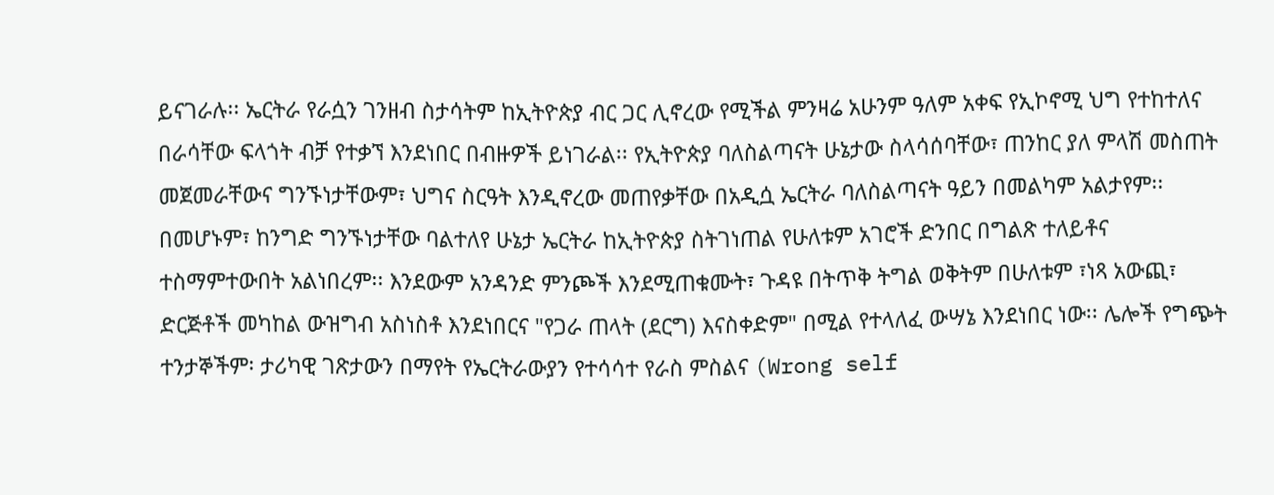ይናገራሉ፡፡ ኤርትራ የራሷን ገንዘብ ስታሳትም ከኢትዮጵያ ብር ጋር ሊኖረው የሚችል ምንዛሬ አሁንም ዓለም አቀፍ የኢኮኖሚ ህግ የተከተለና በራሳቸው ፍላጎት ብቻ የተቃኘ እንደነበር በብዙዎች ይነገራል፡፡ የኢትዮጵያ ባለስልጣናት ሁኔታው ስላሳሰባቸው፣ ጠንከር ያለ ምላሽ መስጠት መጀመራቸውና ግንኙነታቸውም፣ ህግና ስርዓት እንዲኖረው መጠየቃቸው በአዲሷ ኤርትራ ባለስልጣናት ዓይን በመልካም አልታየም፡፡ በመሆኑም፣ ከንግድ ግንኙነታቸው ባልተለየ ሁኔታ ኤርትራ ከኢትዮጵያ ስትገነጠል የሁለቱም አገሮች ድንበር በግልጽ ተለይቶና ተስማምተውበት አልነበረም፡፡ እንደውም አንዳንድ ምንጮች እንደሚጠቁሙት፣ ጉዳዩ በትጥቅ ትግል ወቅትም በሁለቱም ፣ነጻ አውጪ፣ ድርጅቶች መካከል ውዝግብ አስነስቶ እንደነበርና "የጋራ ጠላት (ደርግ) እናስቀድም" በሚል የተላለፈ ውሣኔ እንደነበር ነው፡፡ ሌሎች የግጭት ተንታኞችም፡ ታሪካዊ ገጽታውን በማየት የኤርትራውያን የተሳሳተ የራስ ምስልና (Wrong self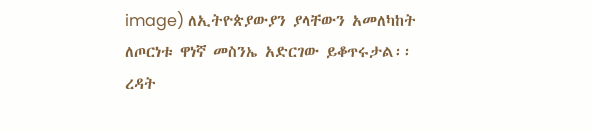image) ለኢትዮጵያውያን ያላቸውን አመለካከት ለጦርነቱ ዋነኛ መስንኤ አድርገው ይቆጥሩታል፡፡ ረዳት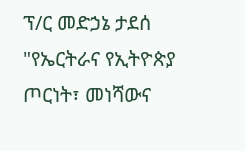ፕ/ር መድኃኔ ታደሰ "የኤርትራና የኢትዮጵያ ጦርነት፣ መነሻውና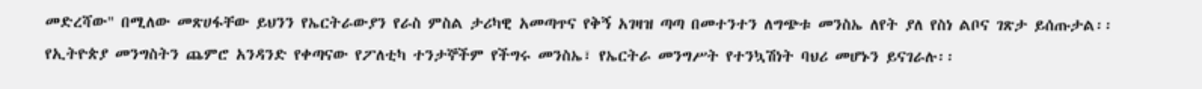መድረሻው" በሚለው መጽሀፋቸው ይህንን የኤርትራውያን የራስ ምስል ታሪካዊ አመጣጥና የቅኝ አገዛዝ ጣጣ በመተንተን ለግጭቱ መንስኤ ለየት ያለ የስነ ልቦና ገጽታ ይሰጡታል፡፡ የኢትዮጵያ መንግስትን ጨምሮ አንዳንድ የቀጣናው የፖለቲካ ተንታኞችም የችግሩ መንስኤ፣ የኤርትራ መንግሥት የተንኳሽነት ባህሪ መሆኑን ይናገራሉ፡፡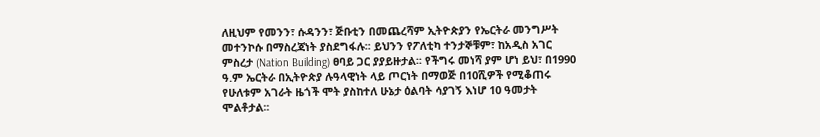ለዚህም የመንን፣ ሱዳንን፣ ጅቡቲን በመጨረሻም ኢትዮጵያን የኤርትራ መንግሥት መተንኮሱ በማስረጃነት ያስደግፋሉ፡፡ ይህንን የፖለቲካ ተንታኞቹም፣ ከአዲስ አገር ምስረታ (Nation Building) ፀባይ ጋር ያያይዙታል፡፡ የችግሩ መነሻ ያም ሆነ ይህ፣ በ1990 ዓ.ም ኤርትራ በኢትዮጵያ ሉዓላዊነት ላይ ጦርነት በማወጅ በ10ሺዎች የሚቆጠሩ የሁለቱም አገራት ዜጎች ሞት ያስከተለ ሁኔታ ዕልባት ሳያገኝ እነሆ 10 ዓመታት ሞልቶታል፡፡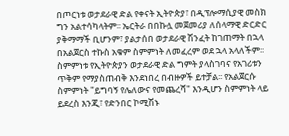በጦርነቱ ወታደራዊ ድል የቀናት ኢትዮጵያ፣ በዲፕሎማሲያዊ መስክ ግን አልተሳካላትም፡፡ ኤርትራ በበኩሏ መጀመሪያ ለሰላማዊ ድርድር ያቅማማች ቢሆንም፣ ያልታሰበ ወታደራዊ ሽንፈት ከገጠማት በኋላ በአልጀርስ ተኩስ አቁም ስምምነት ለመፈረም ወደ ኋላ አላለችም፡፡ ስምምነቱ የኢትዮጵያን ወታደራዊ ድል ግምት ያላስገባና የአገሪቱን ጥቅም የማያስጠብቅ እንደነበረ በብዙዎች ይተቻል፡፡ የአልጀርሱ ስምምነት "ይግባኝ የሌለውና የመጨረሻ" እንዲሆን ስምምነት ላይ ይደረስ እንጂ፣ የድንበር ኮሚሽኑ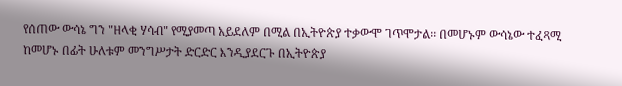የሰጠው ውሳኔ ግን "ዘላቂ ሃሳብ" የሚያመጣ አይደለም በሚል በኢትዮጵያ ተቃውሞ ገጥሞታል፡፡ በመሆኑም ውሳኔው ተፈጻሚ ከመሆኑ በፊት ሁለቱም መንግሥታት ድርድር እንዲያደርጉ በኢትዮጵያ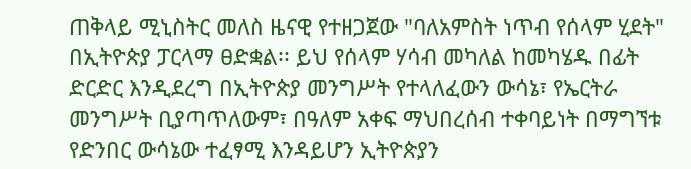ጠቅላይ ሚኒስትር መለስ ዜናዊ የተዘጋጀው "ባለአምስት ነጥብ የሰላም ሂደት" በኢትዮጵያ ፓርላማ ፀድቋል፡፡ ይህ የሰላም ሃሳብ መካለል ከመካሄዱ በፊት ድርድር እንዲደረግ በኢትዮጵያ መንግሥት የተላለፈውን ውሳኔ፣ የኤርትራ መንግሥት ቢያጣጥለውም፣ በዓለም አቀፍ ማህበረሰብ ተቀባይነት በማግኘቱ የድንበር ውሳኔው ተፈፃሚ እንዳይሆን ኢትዮጵያን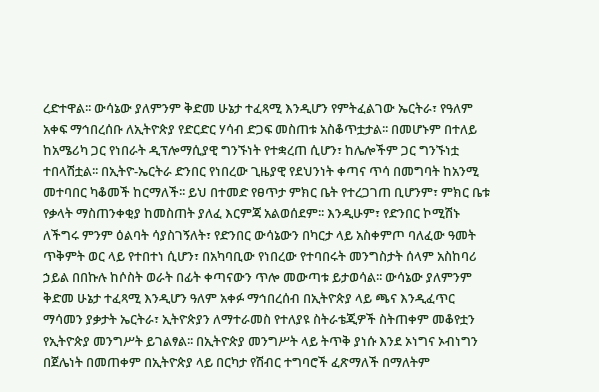ረድተዋል፡፡ ውሳኔው ያለምንም ቅድመ ሁኔታ ተፈጻሚ እንዲሆን የምትፈልገው ኤርትራ፣ የዓለም አቀፍ ማኅበረሰቡ ለኢትዮጵያ የድርድር ሃሳብ ድጋፍ መስጠቱ አስቆጥቷታል፡፡ በመሆኑም በተለይ ከአሜሪካ ጋር የነበራት ዲፕሎማሲያዊ ግንኙነት የተቋረጠ ሲሆን፣ ከሌሎችም ጋር ግንኙነቷ ተበላሽቷል፡፡ በኢትዮ-ኤርትራ ድንበር የነበረው ጊዜያዊ የደህንነት ቀጣና ጥሳ በመግባት ከአንሚ መተባበር ካቆመች ከርማለች፡፡ ይህ በተመድ የፀጥታ ምክር ቤት የተረጋገጠ ቢሆንም፣ ምክር ቤቱ የቃላት ማስጠንቀቂያ ከመስጠት ያለፈ እርምጃ አልወሰደም፡፡ እንዲሁም፣ የድንበር ኮሚሽኑ ለችግሩ ምንም ዕልባት ሳያስገኝለት፣ የድንበር ውሳኔውን በካርታ ላይ አስቀምጦ ባለፈው ዓመት ጥቅምት ወር ላይ የተበተነ ሲሆን፣ በአካባቢው የነበረው የተባበሩት መንግስታት ሰላም አስከባሪ ኃይል በበኩሉ ከሶስት ወራት በፊት ቀጣናውን ጥሎ መውጣቱ ይታወሳል፡፡ ውሳኔው ያለምንም ቅድመ ሁኔታ ተፈጻሚ እንዲሆን ዓለም አቀፉ ማኅበረሰብ በኢትዮጵያ ላይ ጫና እንዲፈጥር ማሳመን ያቃታት ኤርትራ፣ ኢትዮጵያን ለማተራመስ የተለያዩ ስትራቴጂዎች ስትጠቀም መቆየቷን የኢትዮጵያ መንግሥት ይገልፃል፡፡ በኢትዮጵያ መንግሥት ላይ ትጥቅ ያነሱ እንደ ኦነግና ኦብነግን በጀሌነት በመጠቀም በኢትዮጵያ ላይ በርካታ የሽብር ተግባሮች ፈጽማለች በማለትም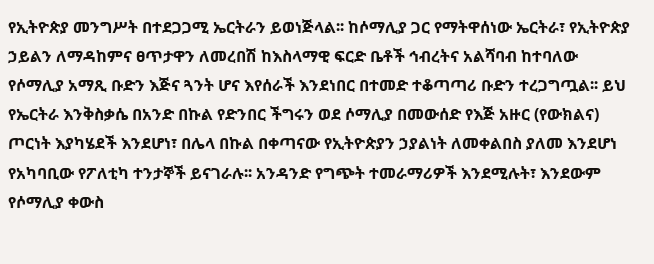የኢትዮጵያ መንግሥት በተደጋጋሚ ኤርትራን ይወነጅላል፡፡ ከሶማሊያ ጋር የማትዋሰነው ኤርትራ፣ የኢትዮጵያ ኃይልን ለማዳከምና ፀጥታዋን ለመረበሽ ከእስላማዊ ፍርድ ቤቶች ኅብረትና አልሻባብ ከተባለው የሶማሊያ አማጺ ቡድን እጅና ጓንት ሆና እየሰራች እንደነበር በተመድ ተቆጣጣሪ ቡድን ተረጋግጧል፡፡ ይህ የኤርትራ እንቅስቃሴ በአንድ በኩል የድንበር ችግሩን ወደ ሶማሊያ በመውሰድ የእጅ አዙር (የውክልና) ጦርነት እያካሄደች እንደሆነ፣ በሌላ በኩል በቀጣናው የኢትዮጵያን ኃያልነት ለመቀልበስ ያለመ እንደሆነ የአካባቢው የፖለቲካ ተንታኞች ይናገራሉ፡፡ አንዳንድ የግጭት ተመራማሪዎች እንደሚሉት፣ እንደውም የሶማሊያ ቀውስ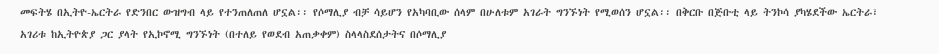መፍትሄ በኢትዮ-ኤርትራ የድንበር ውዝግብ ላይ የተንጠለጠለ ሆኗል፡፡ የሶማሊያ ብቻ ሳይሆን የአካባቢው ሰላም በሁለቱም አገራት ግንኙነት የሚወሰን ሆኗል፡፡ በቅርቡ በጅቡቲ ላይ ትንኮሳ ያካሄደችው ኤርትራ፣ አገሪቱ ከኢትዮጵያ ጋር ያላት የኢኮኖሚ ግንኙነት (በተለይ የወደብ አጠቃቀም) ስላላስደሰታትና በሶማሊያ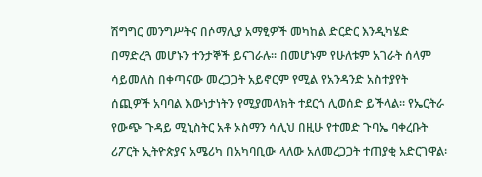ሽግግር መንግሥትና በሶማሊያ አማፂዎች መካከል ድርድር እንዲካሄድ በማድረጓ መሆኑን ተንታኞች ይናገራሉ፡፡ በመሆኑም የሁለቱም አገራት ሰላም ሳይመለስ በቀጣናው መረጋጋት አይኖርም የሚል የአንዳንድ አስተያየት ሰጪዎች አባባል እውነታነትን የሚያመላክት ተደርጎ ሊወሰድ ይችላል፡፡ የኤርትራ የውጭ ጉዳይ ሚኒስትር አቶ ኦስማን ሳሊህ በዚሁ የተመድ ጉባኤ ባቀረቡት ሪፖርት ኢትዮጵያና አሜሪካ በአካባቢው ላለው አለመረጋጋት ተጠያቂ አድርገዋል፡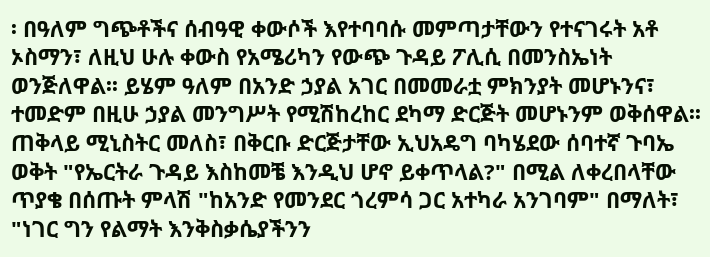፡ በዓለም ግጭቶችና ሰብዓዊ ቀውሶች እየተባባሱ መምጣታቸውን የተናገሩት አቶ ኦስማን፣ ለዚህ ሁሉ ቀውስ የአሜሪካን የውጭ ጉዳይ ፖሊሲ በመንስኤነት ወንጅለዋል፡፡ ይሄም ዓለም በአንድ ኃያል አገር በመመራቷ ምክንያት መሆኑንና፣ ተመድም በዚሁ ኃያል መንግሥት የሚሽከረከር ደካማ ድርጅት መሆኑንም ወቅሰዋል፡፡ ጠቅላይ ሚኒስትር መለስ፣ በቅርቡ ድርጅታቸው ኢህአዴግ ባካሄደው ሰባተኛ ጉባኤ ወቅት "የኤርትራ ጉዳይ እስከመቼ እንዲህ ሆኖ ይቀጥላል?" በሚል ለቀረበላቸው ጥያቄ በሰጡት ምላሽ "ከአንድ የመንደር ጎረምሳ ጋር አተካራ አንገባም" በማለት፣ "ነገር ግን የልማት እንቅስቃሴያችንን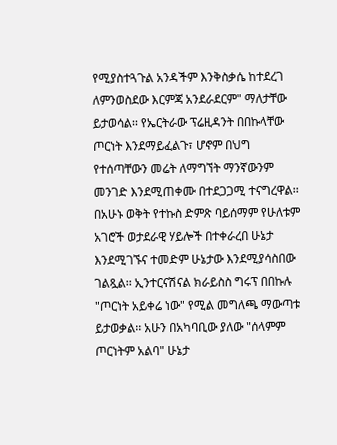የሚያስተጓጉል አንዳችም እንቅስቃሴ ከተደረገ ለምንወስደው እርምጃ አንደራደርም" ማለታቸው ይታወሳል፡፡ የኤርትራው ፕሬዚዳንት በበኩላቸው ጦርነት እንደማይፈልጉ፣ ሆኖም በህግ የተሰጣቸውን መሬት ለማግኘት ማንኛውንም መንገድ እንደሚጠቀሙ በተደጋጋሚ ተናግረዋል፡፡ በአሁኑ ወቅት የተኩስ ድምጽ ባይሰማም የሁለቱም አገሮች ወታደራዊ ሃይሎች በተቀራረበ ሁኔታ እንደሚገኙና ተመድም ሁኔታው እንደሚያሳስበው ገልጿል፡፡ ኢንተርናሽናል ክራይስስ ግሩፕ በበኩሉ "ጦርነት አይቀሬ ነው" የሚል መግለጫ ማውጣቱ ይታወቃል፡፡ አሁን በአካባቢው ያለው "ሰላምም ጦርነትም አልባ" ሁኔታ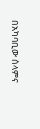በአካባቢው ሰላምና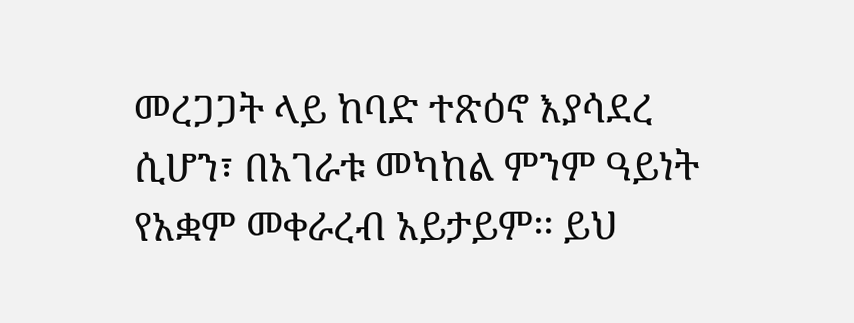መረጋጋት ላይ ከባድ ተጽዕኖ እያሳደረ ሲሆን፣ በአገራቱ መካከል ምንም ዓይነት የአቋም መቀራረብ አይታይም፡፡ ይህ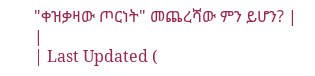"ቀዝቃዛው ጦርነት" መጨረሻው ምን ይሆን? |
|
| Last Updated (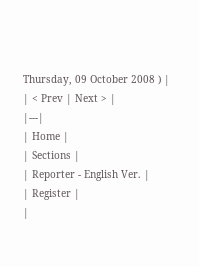Thursday, 09 October 2008 ) |
| < Prev | Next > |
|---|
| Home |
| Sections |
| Reporter - English Ver. |
| Register |
|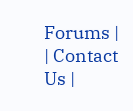Forums |
| Contact Us |